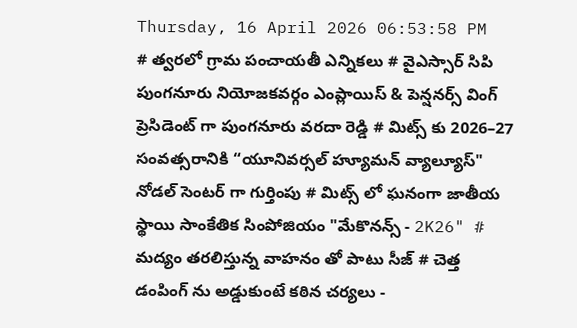Thursday, 16 April 2026 06:53:58 PM
# త్వరలో గ్రామ పంచాయతీ ఎన్నికలు # వైఎస్సార్ సిపి పుంగనూరు నియోజకవర్గం ఎంప్లాయిస్ & పెన్షనర్స్ వింగ్ ప్రెసిడెంట్ గా పుంగనూరు వరదా రెడ్డి # మిట్స్ కు 2026–27 సంవత్సరానికి “యూనివర్సల్ హ్యూమన్ వ్యాల్యూస్" నోడల్ సెంటర్‌ గా గుర్తింపు # మిట్స్ లో ఘనంగా జాతీయ స్థాయి సాంకేతిక సింపోజియం "మేకొనన్స్ - 2K26" # మద్యం తరలిస్తున్న వాహనం తో పాటు సీజ్ # చెత్త డంపింగ్ ను అడ్డుకుంటే కఠిన చర్యలు -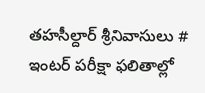తహసీల్దార్ శ్రీనివాసులు # ఇంటర్ పరీక్షా ఫలితాల్లో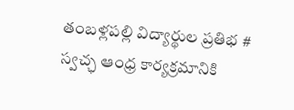తంబళ్లపల్లి విద్యార్థుల ప్రతిభ # స్వచ్ఛ ఆంధ్ర కార్యక్రమానికి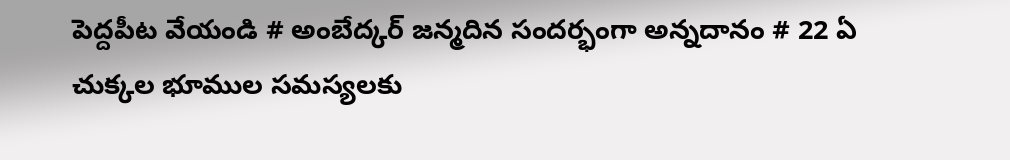పెద్దపీట వేయండి # అంబేద్కర్ జన్మదిన సందర్భంగా అన్నదానం # 22 ఏ చుక్కల భూముల సమస్యలకు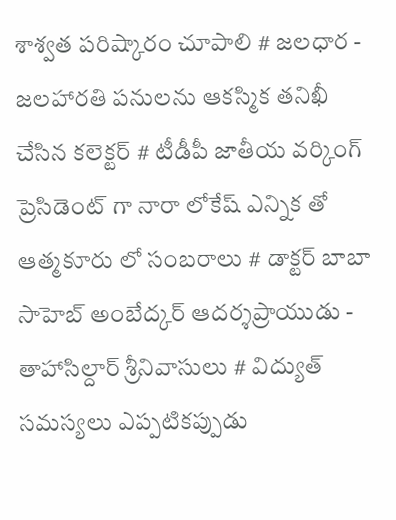శాశ్వత పరిష్కారం చూపాలి # జలధార - జలహారతి పనులను ఆకస్మిక తనిఖీ చేసిన కలెక్టర్ # టీడీపీ జాతీయ వర్కింగ్ ప్రెసిడెంట్ గా నారా లోకేష్ ఎన్నిక తో ఆత్మకూరు లో సంబరాలు # డాక్టర్ బాబా సాహెబ్ అంబేద్కర్ ఆదర్శప్రాయుడు - తాహాసిల్దార్ శ్రీనివాసులు # విద్యుత్ సమస్యలు ఎప్పటికప్పుడు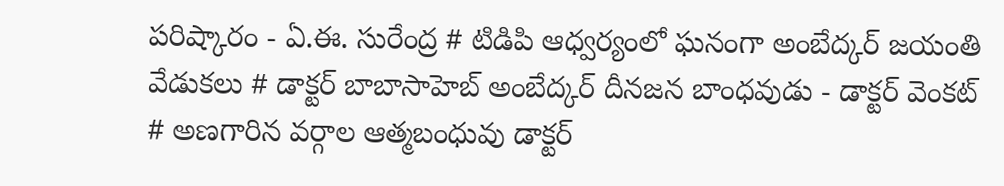పరిష్కారం - ఏ.ఈ. సురేంద్ర # టిడిపి ఆధ్వర్యంలో ఘనంగా అంబేద్కర్ జయంతి వేడుకలు # డాక్టర్ బాబాసాహెబ్ అంబేద్కర్ దీనజన బాంధవుడు - డాక్టర్ వెంకట్ # అణగారిన వర్గాల ఆత్మబంధువు డాక్టర్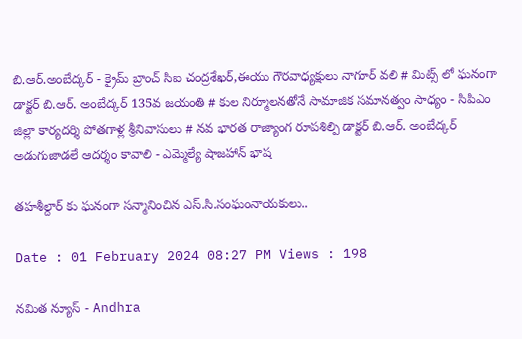బి.ఆర్.అంబేద్కర్ - క్రైమ్ బ్రాంచ్ సిఐ చంద్రశేఖర్,ఈయు గౌరవాధ్యక్షులు నాగూర్ వలి # మిట్స్ లో ఘనంగా డాక్టర్ బి.ఆర్. అంబేద్కర్ 135వ జయంతి # కుల నిర్మూలనతోనే సామాజిక సమానత్వం సాధ్యం - సిపిఎం జిల్లా కార్యదర్శి పోతగాళ్ల శ్రీనివాసులు # నవ భారత రాజ్యాంగ రూపశిల్పి డాక్టర్ బి.ఆర్. అంబేద్కర్ అడుగుజాడలే ఆదర్శం కావాలి - ఎమ్మెల్యే షాజహాన్ భాష

తహశీల్దార్ కు ఘనంగా సన్మానించిన ఎస్.సి.సంఘంనాయకులు..

Date : 01 February 2024 08:27 PM Views : 198

నమిత న్యూస్ - Andhra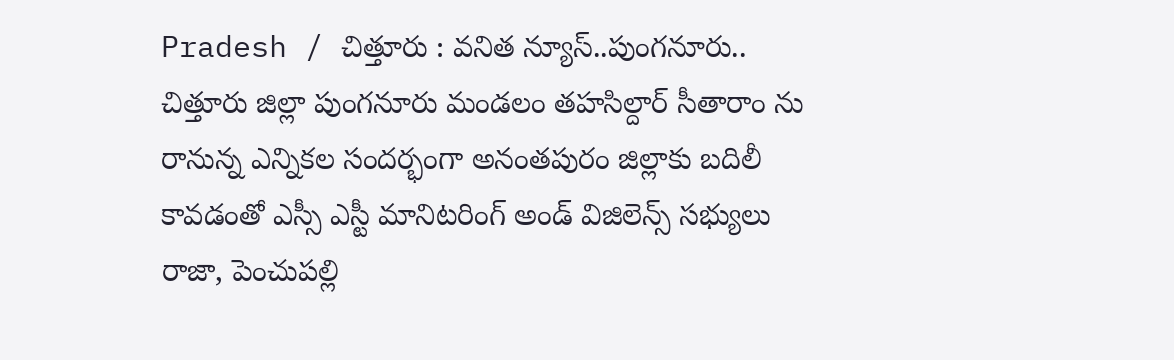Pradesh / చిత్తూరు : వనిత న్యూస్..పుంగనూరు.. చిత్తూరు జిల్లా పుంగనూరు మండలం తహసిల్దార్ సీతారాం ను రానున్న ఎన్నికల సందర్భంగా అనంతపురం జిల్లాకు బదిలీ కావడంతో ఎస్సీ ఎస్టీ మానిటరింగ్ అండ్ విజిలెన్స్ సభ్యులు రాజా, పెంచుపల్లి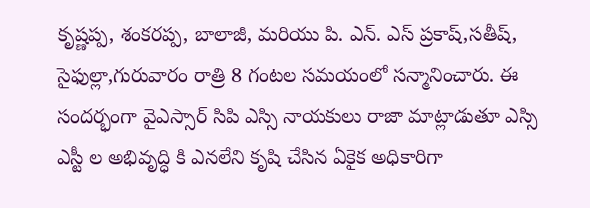కృష్ణప్ప, శంకరప్ప, బాలాజీ, మరియు పి. ఎన్. ఎస్ ప్రకాష్,సతీష్, సైఫుల్లా,గురువారం రాత్రి 8 గంటల సమయంలో సన్మానించారు. ఈ సందర్భంగా వైఎస్సార్ సిపి ఎస్సి నాయకులు రాజా మాట్లాడుతూ ఎస్సి ఎస్టీ ల అభివృద్ధి కి ఎనలేని కృషి చేసిన ఏకైక అధికారిగా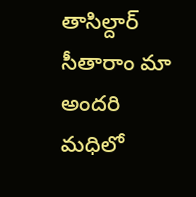తాసిల్దార్ సీతారాం మా అందరి మధిలో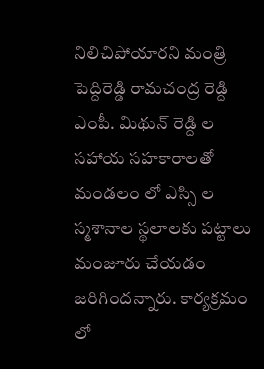నిలిచిపోయారని మంత్రి పెద్దిరెడ్డి రామచంద్ర రెడ్ది ఎంపీ. మిథున్ రెడ్ది ల సహాయ సహకారాలతో మండలం లో ఎస్సి ల స్మశానాల స్థలాలకు పట్టాలు మంజూరు చేయడం జరిగిందన్నారు. కార్యక్రమం లో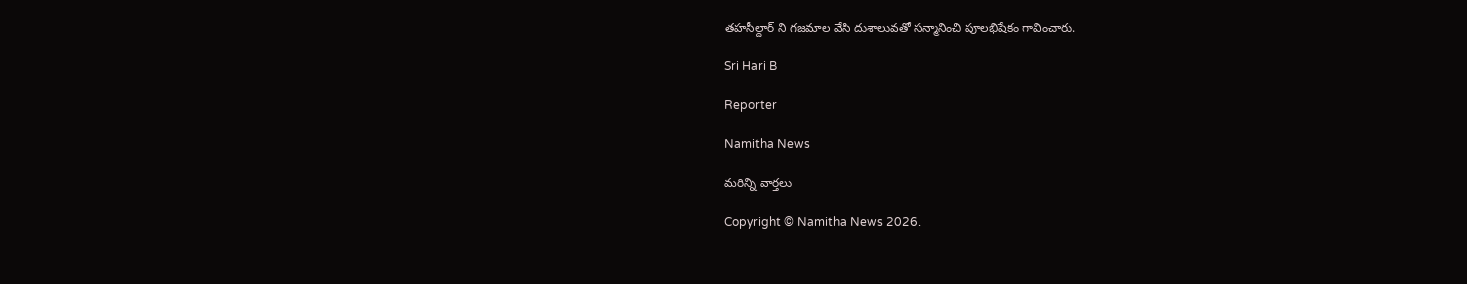తహసీల్దార్ ని గజమాల వేసి దుశాలువతో సన్మానించి పూలభిషేకం గావించారు.

Sri Hari B

Reporter

Namitha News

మరిన్ని వార్తలు

Copyright © Namitha News 2026.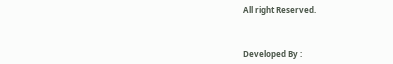All right Reserved.



Developed By :